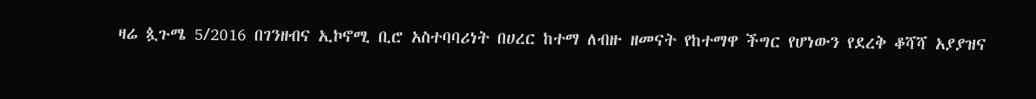ዛሬ ጷጉሜ 5/2016 በገንዘብና ኢኮኖሚ ቢሮ አስተባባሪነት በሀረር ከተማ ለብዙ ዘመናት የከተማዋ ችግር የሆነውን የደረቅ ቆሻሻ አያያዝና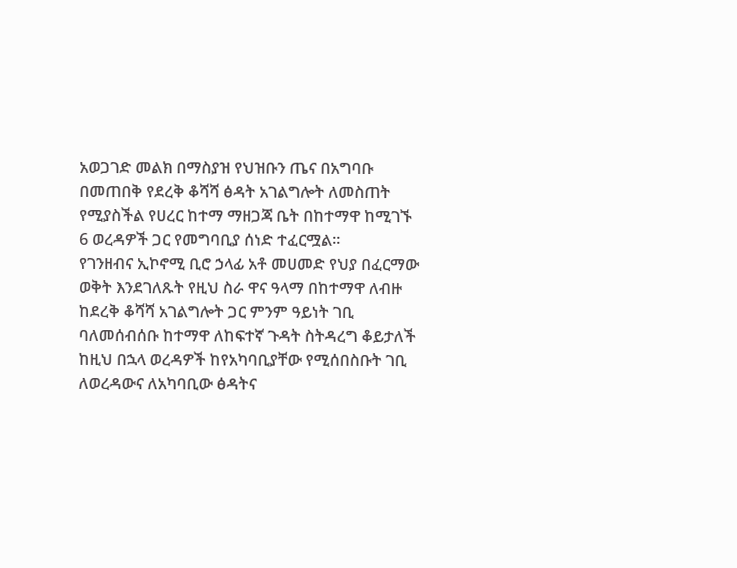አወጋገድ መልክ በማስያዝ የህዝቡን ጤና በአግባቡ በመጠበቅ የደረቅ ቆሻሻ ፅዳት አገልግሎት ለመስጠት የሚያስችል የሀረር ከተማ ማዘጋጃ ቤት በከተማዋ ከሚገኙ 6 ወረዳዎች ጋር የመግባቢያ ሰነድ ተፈርሟል።
የገንዘብና ኢኮኖሚ ቢሮ ኃላፊ አቶ መሀመድ የህያ በፈርማው ወቅት እንደገለጹት የዚህ ስራ ዋና ዓላማ በከተማዋ ለብዙ ከደረቅ ቆሻሻ አገልግሎት ጋር ምንም ዓይነት ገቢ ባለመሰብሰቡ ከተማዋ ለከፍተኛ ጉዳት ስትዳረግ ቆይታለች ከዚህ በኋላ ወረዳዎች ከየአካባቢያቸው የሚሰበስቡት ገቢ ለወረዳውና ለአካባቢው ፅዳትና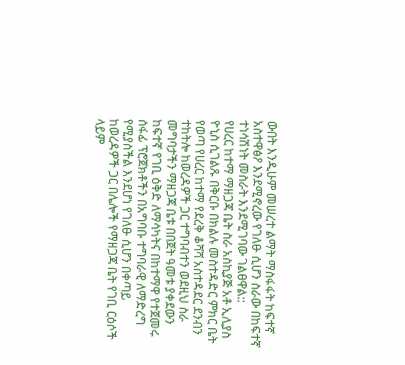ውበት እንዲሁም መሠረተ ልማት ማስፋፋት ከፍተኛ አስተዋፅዖ እንደሚኖረው የገለፁ ሲሆን ስራው በከፍተኛ ተነሳሽነት መስራት እንደሚገባው ገልፀዋል::
የሀረር ከተማ ማዘጋጃ ቤት ስራ አስኪያጅ አቶ ኢሊያስ ዮኒስ ሲገልጹ በቅርቡ በክልሉ መስተዳድር ምክር ቤት የወጣ የሀረር ከተማ የደረቅ ቆሻሻ አስተዳደር ደንብን ተከትሎ ከወረዳዎች ጋር ተግባብተን ወደዚህ ስራ መግባታችን ማዘጋጃ ቤቱ በበጀት ዓመቱ ያቀደውን ከፍተኛ የገቢ ዕቅድ ለማሳካትና በከተማዋ የተጀመሩ ሰፋፊ ፕሮጀክቶችን በአግባቡ ተግባራዊ ለማድረግ የሚያስችል እንደሆነ የገለፁ ሲሆን በቀጣይ ከወረዳዎች ጋር በሌሎች የማዘጋጃ ቤት የገቢ ርዕሶች ላይም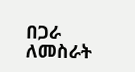በጋራ ለመስራት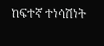ከፍተኛ ተነሳሽነት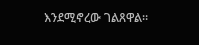እንደሚኖረው ገልጸዋል።